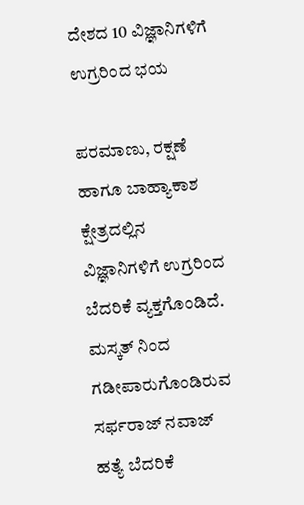ದೇಶದ 10 ವಿಜ್ಞಾನಿಗಳಿಗೆ ಉಗ್ರರಿಂದ ಭಯ

ಪರಮಾಣು, ರಕ್ಷಣೆ ಹಾಗೂ ಬಾಹ್ಯಾಕಾಶ ಕ್ಷೇತ್ರದಲ್ಲಿನ ವಿಜ್ಞಾನಿಗಳಿಗೆ ಉಗ್ರರಿಂದ ಬೆದರಿಕೆ ವ್ಯಕ್ತಗೊಂಡಿದೆ. ಮಸ್ಕತ್ ನಿಂದ ಗಡೀಪಾರುಗೊಂಡಿರುವ ಸರ್ಫರಾಜ್ ನವಾಜ್ ಹತ್ಯೆ ಬೆದರಿಕೆ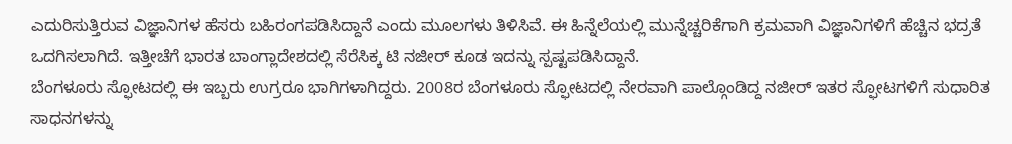ಎದುರಿಸುತ್ತಿರುವ ವಿಜ್ಞಾನಿಗಳ ಹೆಸರು ಬಹಿರಂಗಪಡಿಸಿದ್ದಾನೆ ಎಂದು ಮೂಲಗಳು ತಿಳಿಸಿವೆ. ಈ ಹಿನ್ನೆಲೆಯಲ್ಲಿ ಮುನ್ನೆಚ್ಚರಿಕೆಗಾಗಿ ಕ್ರಮವಾಗಿ ವಿಜ್ಞಾನಿಗಳಿಗೆ ಹೆಚ್ಚಿನ ಭದ್ರತೆ ಒದಗಿಸಲಾಗಿದೆ. ಇತ್ತೀಚೆಗೆ ಭಾರತ ಬಾಂಗ್ಲಾದೇಶದಲ್ಲಿ ಸೆರೆಸಿಕ್ಕ ಟಿ ನಜೀರ್ ಕೂಡ ಇದನ್ನು ಸ್ಪಷ್ಟಪಡಿಸಿದ್ದಾನೆ.
ಬೆಂಗಳೂರು ಸ್ಫೋಟದಲ್ಲಿ ಈ ಇಬ್ಬರು ಉಗ್ರರೂ ಭಾಗಿಗಳಾಗಿದ್ದರು. 2008ರ ಬೆಂಗಳೂರು ಸ್ಫೋಟದಲ್ಲಿ ನೇರವಾಗಿ ಪಾಲ್ಗೊಂಡಿದ್ದ ನಜೀರ್ ಇತರ ಸ್ಫೋಟಗಳಿಗೆ ಸುಧಾರಿತ ಸಾಧನಗಳನ್ನು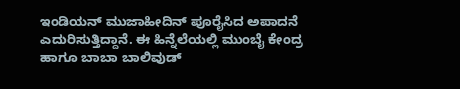ಇಂಡಿಯನ್ ಮುಜಾಹೀದಿನ್ ಪೂರೈಸಿದ ಅಪಾದನೆ ಎದುರಿಸುತ್ತಿದ್ದಾನೆ. ಈ ಹಿನ್ನೆಲೆಯಲ್ಲಿ ಮುಂಬೈ ಕೇಂದ್ರ ಹಾಗೂ ಬಾಬಾ ಬಾಲಿವುಡ್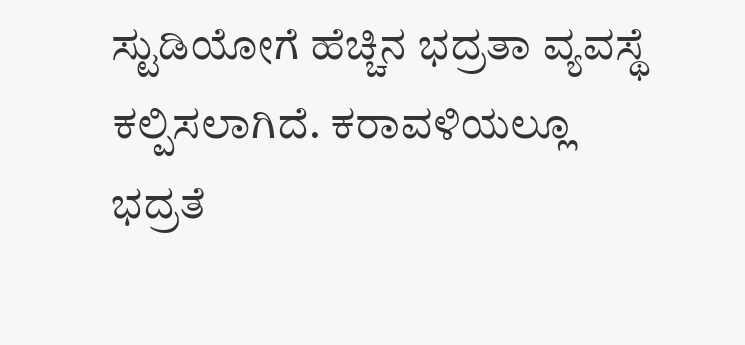ಸ್ಟುಡಿಯೋಗೆ ಹೆಚ್ಚಿನ ಭದ್ರತಾ ವ್ಯವಸ್ಥೆ ಕಲ್ಪಿಸಲಾಗಿದೆ. ಕರಾವಳಿಯಲ್ಲೂ ಭದ್ರತೆ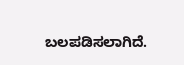ಬಲಪಡಿಸಲಾಗಿದೆ.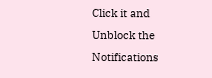Click it and Unblock the Notifications